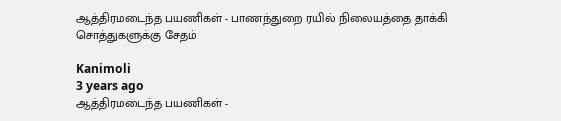ஆத்திரமடைந்த பயணிகள் - பாணந்துறை ரயில் நிலையத்தை தாக்கி சொத்துகளுக்கு சேதம்

Kanimoli
3 years ago
ஆத்திரமடைந்த பயணிகள் -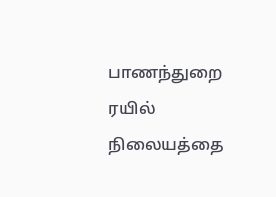பாணந்துறை ரயில் நிலையத்தை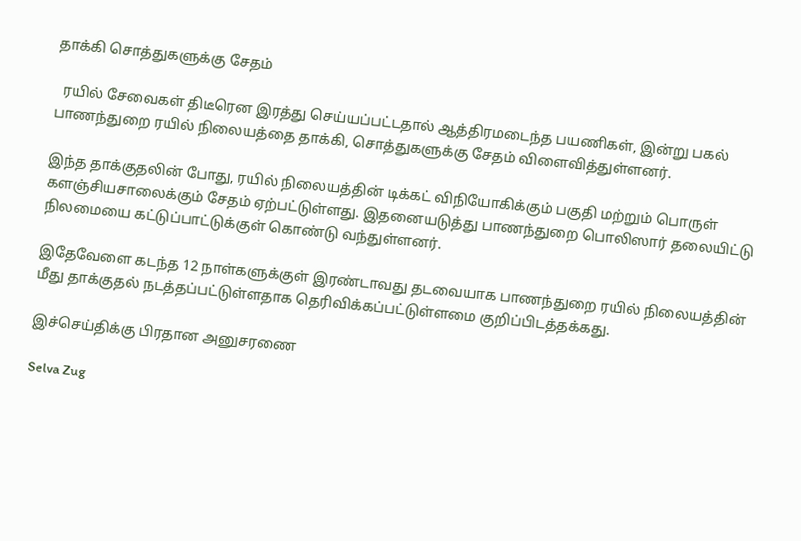தாக்கி சொத்துகளுக்கு சேதம்

  ரயில் சேவைகள் திடீரென இரத்து செய்யப்பட்டதால் ஆத்திரமடைந்த பயணிகள், இன்று பகல் பாணந்துறை ரயில் நிலையத்தை தாக்கி, சொத்துகளுக்கு சேதம் விளைவித்துள்ளனர்.

இந்த தாக்குதலின் போது, ரயில் நிலையத்தின் டிக்கட் விநியோகிக்கும் பகுதி மற்றும் பொருள் களஞ்சியசாலைக்கும் சேதம் ஏற்பட்டுள்ளது. இதனையடுத்து பாணந்துறை பொலிஸார் தலையிட்டு நிலமையை கட்டுப்பாட்டுக்குள் கொண்டு வந்துள்ளனர்.

இதேவேளை கடந்த 12 நாள்களுக்குள் இரண்டாவது தடவையாக பாணந்துறை ரயில் நிலையத்தின் மீது தாக்குதல் நடத்தப்பட்டுள்ளதாக தெரிவிக்கப்பட்டுள்ளமை குறிப்பிடத்தக்கது.

இச்செய்திக்கு பிரதான அனுசரணை

Selva Zug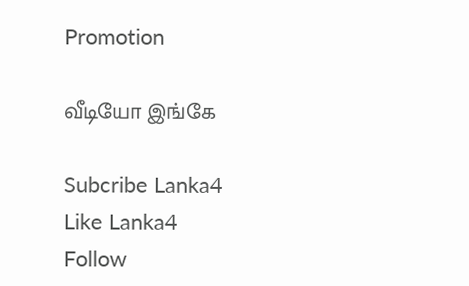Promotion

வீடியோ இங்கே

Subcribe Lanka4
Like Lanka4
Follow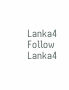Lanka4
Follow Lanka4